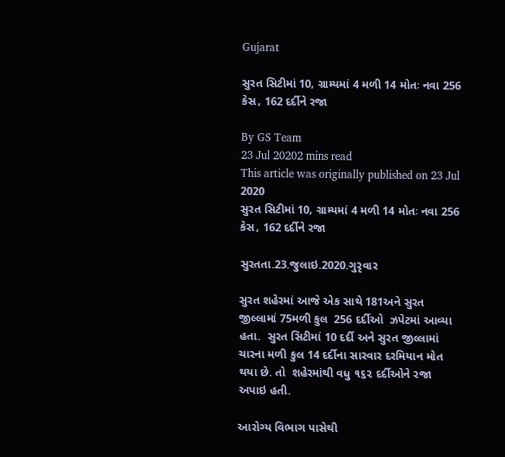Gujarat

સુરત સિટીમાં 10, ગ્રામ્યમાં 4 મળી 14 મોતઃ નવા 256 કેસ, 162 દર્દીને રજા

By GS Team
23 Jul 20202 mins read
This article was originally published on 23 Jul 2020
સુરત સિટીમાં 10, ગ્રામ્યમાં 4 મળી 14 મોતઃ નવા 256 કેસ, 162 દર્દીને રજા

સુરતતા.23.જુલાઇ.2020.ગુરૃવાર

સુરત શહેરમાં આજે એક સાથે 181અને સુરત જીલ્લામાં 75મળી કુલ  256 દર્દીઓ  ઝપેટમાં આવ્યા હતા.  સુરત સિટીમાં 10 દર્દી અને સુરત જીલ્લામાં ચારના મળી કુલ 14 દર્દીના સારવાર દરમિયાન મોત થયા છે. તો  શહેરમાંથી વધુ ૧૬૨ દર્દીઓને રજા અપાઇ હતી.

આરોગ્ય વિભાગ પાસેથી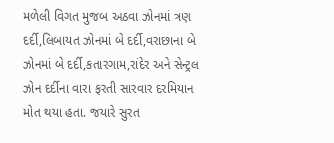મળેલી વિગત મુજબ અઠવા ઝોનમાં ત્રણ દર્દી,લિબાયત ઝોનમાં બે દર્દી,વરાછાના બે ઝોનમાં બે દર્દી,કતારગામ,રાંદેર અને સેન્ટ્રલ ઝોન દર્દીના વારા ફરતી સારવાર દરમિયાન મોત થયા હતા. જયારે સુરત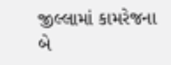જીલ્લામાં કામરેજના બે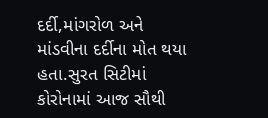દર્દી,માંગરોળ અને માંડવીના દર્દીના મોત થયા હતા.સુરત સિટીમાં કોરોનામાં આજ સૌથી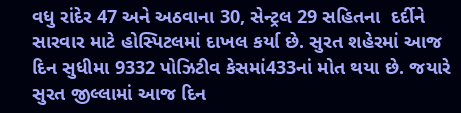વધુ રાંદેર 47 અને અઠવાના 30, સેન્ટ્રલ 29 સહિતના  દર્દીને સારવાર માટે હોસ્પિટલમાં દાખલ કર્યા છે. સુરત શહેરમાં આજ દિન સુધીમા 9332 પોઝિટીવ કેસમાં433નાં મોત થયા છે. જયારે સુરત જીલ્લામાં આજ દિન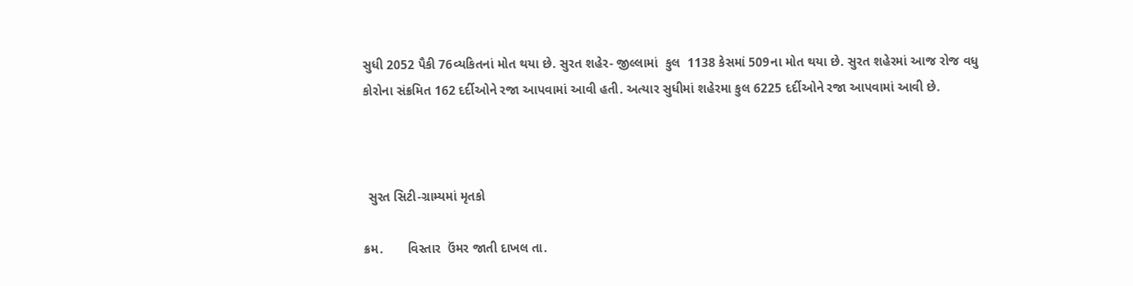સુધી 2052 પૈકી 76વ્યકિતનાં મોત થયા છે. સુરત શહેર- જીલ્લામાં  કુલ  1138 કેસમાં 509ના મોત થયા છે. સુરત શહેરમાં આજ રોજ વધુ કોરોના સંક્રમિત 162 દર્દીઓને રજા આપવામાં આવી હતી. અત્યાર સુધીમાં શહેરમા કુલ 6225 દર્દીઓને રજા આપવામાં આવી છે.



 સુરત સિટી-ગ્રામ્યમાં મૃતકો

ક્રમ.       વિસ્તાર  ઉંમર જાતી દાખલ તા.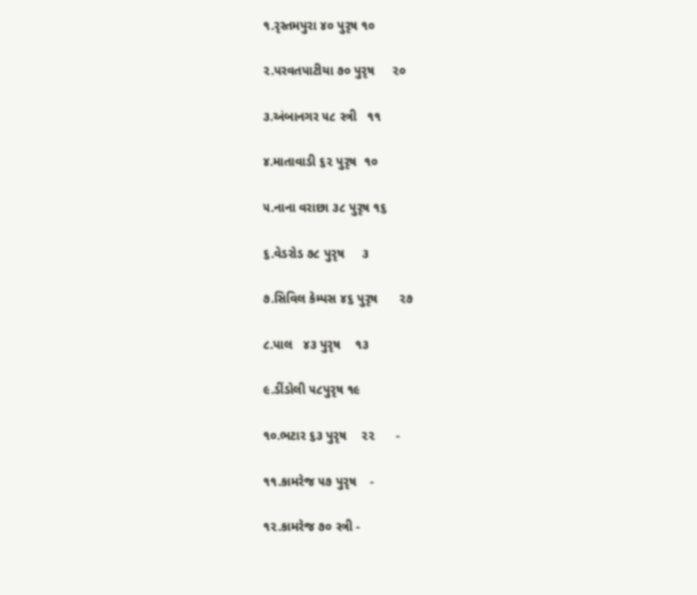૧.રૃસ્તમપુરા ૪૦ પુરૃષ ૧૦

૨.પરવતપાટીયા ૭૦ પુરૃષ     ૨૦

૩.અંબાનગર ૫૮ સ્ત્રી   ૧૧

૪.માતાવાડી ૬૨ પુરૃષ  ૧૦

૫.નાના વરાછા ૩૮ પુરૃષ ૧૬

૬.વેડરોડ ૭૮ પુરૃષ     ૩

૭.સિવિલ કેમ્પસ ૪૬ પુરૃષ      ૨૭

૮.પાલ   ૪૩ પુરૃષ    ૧૩

૯.ડીંડોલી ૫૮પુરૃષ ૧૯

૧૦.ભટાર ૬૩ પુરૃષ    ૨૨      -

૧૧.કામરેજ ૫૭ પુરૃષ    -

૧૨.કામરેજ ૭૦ સ્ત્રી -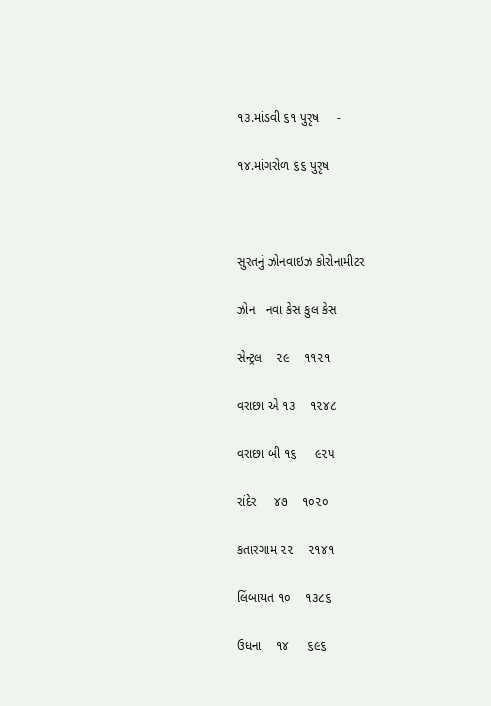૧૩.માંડવી ૬૧ પુરૃષ     -

૧૪.માંગરોળ ૬૬ પુરૃષ



સુરતનું ઝોનવાઇઝ કોરોનામીટર

ઝોન   નવા કેસ કુલ કેસ

સેન્ટ્રલ    ૨૯    ૧૧૨૧

વરાછા એ ૧૩    ૧૨૪૮

વરાછા બી ૧૬     ૯૨૫

રાંદેર     ૪૭    ૧૦૨૦

કતારગામ ૨૨    ૨૧૪૧

લિંબાયત ૧૦    ૧૩૮૬

ઉધના    ૧૪     ૬૯૬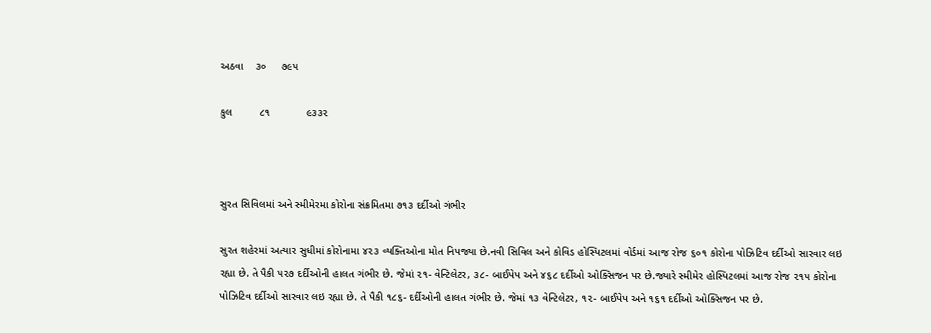અઠવા    ૩૦     ૭૯૫

કુલ         ૮૧            ૯૩૩૨



સુરત સિવિલમાં અને સ્મીમેરમા કોરોના સંક્રમિતમા ૭૧૩ દર્દીઓ ગંભીર

સુરત શહેરમાં અત્યાર સુધીમાં કોરોનામા ૪૨૩ વ્યક્તિઓના મોત નિપજ્યા છે.નવી સિવિલ અને કોવિડ હોસ્પિટલમાં વોર્ડમાં આજ રોજ ૬૦૧ કોરોના પોઝિટિવ દર્દીઓ સારવાર લઇ રહ્યા છે. તે પૈકી ૫૨૭ દર્દીઓની હાલત ગંભીર છે. જેમાં ૨૧- વેન્ટિલેટર, ૩૮- બાઈપેપ અને ૪૬૮ દર્દીઓ ઓક્સિજન પર છે.જ્યારે સ્મીમેર હોસ્પિટલમાં આજ રોજ ૨૧૫ કોરોના પોઝિટિવ દર્દીઓ સારવાર લઇ રહ્યા છે. તે પૈકી ૧૮૬- દર્દીઓની હાલત ગંભીર છે. જેમાં ૧૩ વેન્ટિલેટર, ૧૨- બાઈપેપ અને ૧૬૧ દર્દીઓ ઓક્સિજન પર છે.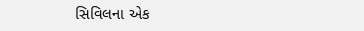સિવિલના એક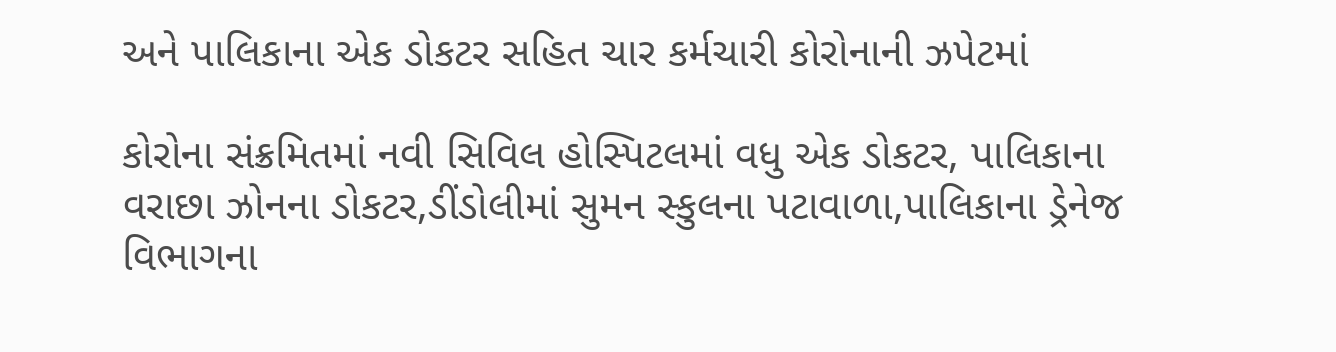અને પાલિકાના એક ડોકટર સહિત ચાર કર્મચારી કોરોનાની ઝપેટમાં

કોરોના સંક્રમિતમાં નવી સિવિલ હોસ્પિટલમાં વધુ એક ડોકટર, પાલિકાના વરાછા ઝોનના ડોકટર,ડીંડોલીમાં સુમન સ્કુલના પટાવાળા,પાલિકાના ડ્રેનેજ વિભાગના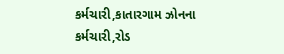કર્મચારી,કાતારગામ ઝોનના કર્મચારી,રોડ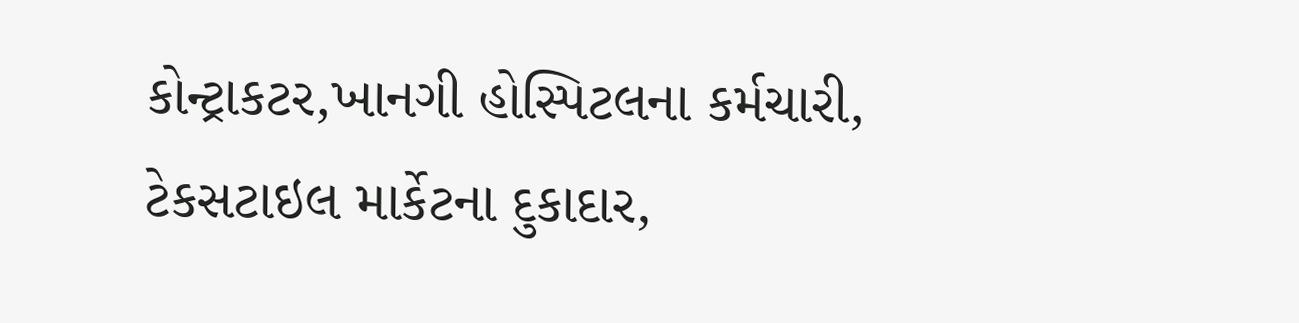કોન્ટ્રાકટર,ખાનગી હોસ્પિટલના કર્મચારી, ટેકસટાઇલ માર્કેટના દુકાદાર,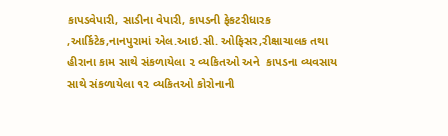કાપડવેપારી, સાડીના વેપારી, કાપડની ફેકટરીધારક ,આર્કિટેક,નાનપુરામાં એલ.આઇ.સી. ઓફિસર,રીક્ષાચાલક તથા  હીરાના કામ સાથે સંકળાયેલા ૨ વ્યકિતઓ અને  કાપડના વ્યવસાય સાથે સંકળાયેલા ૧૨ વ્યકિતઓ કોરોનાની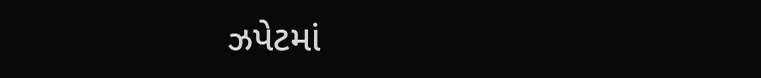ઝપેટમાં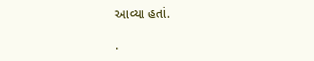આવ્યા હતાં.

.